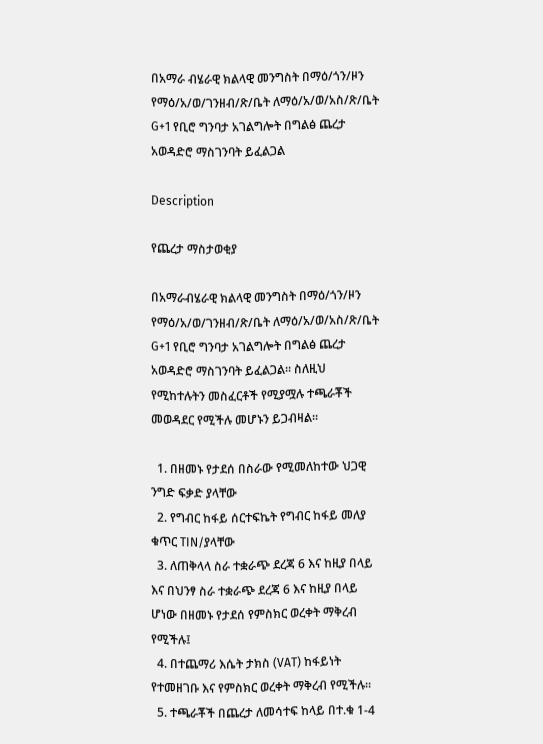በአማራ ብሄራዊ ክልላዊ መንግስት በማዕ/ጎን/ዞን የማዕ/አ/ወ/ገንዘብ/ጽ/ቤት ለማዕ/አ/ወ/አስ/ጽ/ቤት G+1 የቢሮ ግንባታ አገልግሎት በግልፅ ጨረታ አወዳድሮ ማስገንባት ይፈልጋል

Description

የጨረታ ማስታወቂያ

በአማራብሄራዊ ክልላዊ መንግስት በማዕ/ጎን/ዞን የማዕ/አ/ወ/ገንዘብ/ጽ/ቤት ለማዕ/አ/ወ/አስ/ጽ/ቤት G+1 የቢሮ ግንባታ አገልግሎት በግልፅ ጨረታ አወዳድሮ ማስገንባት ይፈልጋል። ስለዚህ የሚከተሉትን መስፈርቶች የሚያሟሉ ተጫራቾች መወዳደር የሚችሉ መሆኑን ይጋብዛል።

  1. በዘመኑ የታደሰ በስራው የሚመለከተው ህጋዊ ንግድ ፍቃድ ያላቸው
  2. የግብር ከፋይ ሰርተፍኬት የግብር ከፋይ መለያ ቁጥር TIN/ያላቸው
  3. ለጠቅላላ ስራ ተቋራጭ ደረጃ 6 እና ከዚያ በላይ እና በህንፃ ስራ ተቋራጭ ደረጃ 6 እና ከዚያ በላይ ሆነው በዘመኑ የታደሰ የምስክር ወረቀት ማቅረብ የሚችሉ፤
  4. በተጨማሪ እሴት ታክስ (VAT) ከፋይነት የተመዘገቡ እና የምስክር ወረቀት ማቅረብ የሚችሉ።
  5. ተጫራቾች በጨረታ ለመሳተፍ ከላይ በተ.ቁ 1-4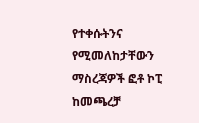የተቀሱትንና የሚመለከታቸውን ማስረጃዎች ፎቶ ኮፒ ከመጫረቻ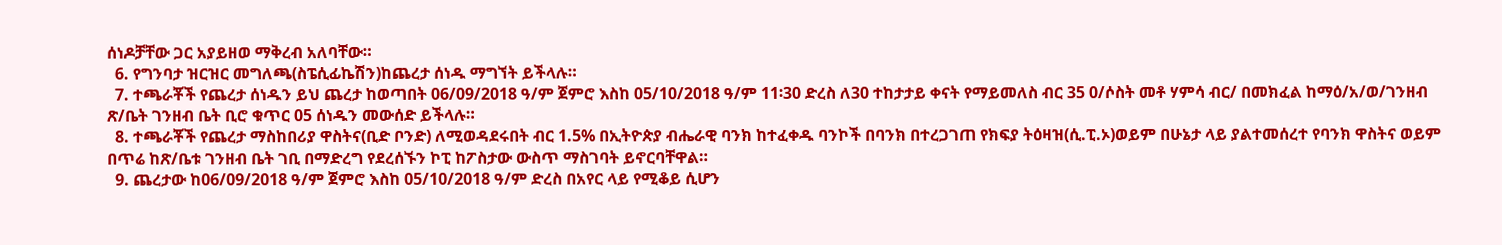ሰነዶቻቸው ጋር አያይዘወ ማቅረብ አለባቸው።
  6. የግንባታ ዝርዝር መግለጫ(ስፔሲፊኬሽን)ከጨረታ ሰነዱ ማግኘት ይችላሉ።
  7. ተጫራቾች የጨረታ ሰነዱን ይህ ጨረታ ከወጣበት 06/09/2018 ዓ/ም ጀምሮ እስከ 05/10/2018 ዓ/ም 11፡30 ድረስ ለ30 ተከታታይ ቀናት የማይመለስ ብር 35 0/ሶስት መቶ ሃምሳ ብር/ በመክፈል ከማዕ/አ/ወ/ገንዘብ ጽ/ቤት ገንዘብ ቤት ቢሮ ቁጥር 05 ሰነዱን መውሰድ ይችላሉ።
  8. ተጫራቾች የጨረታ ማስከበሪያ ዋስትና(ቢድ ቦንድ) ለሚወዳደሩበት ብር 1.5% በኢትዮጵያ ብሔራዊ ባንክ ከተፈቀዱ ባንኮች በባንክ በተረጋገጠ የክፍያ ትዕዛዝ(ሲ.ፒ.ኦ)ወይም በሁኔታ ላይ ያልተመሰረተ የባንክ ዋስትና ወይም በጥሬ ከጽ/ቤቱ ገንዘብ ቤት ገቢ በማድረግ የደረሰኙን ኮፒ ከፖስታው ውስጥ ማስገባት ይኖርባቸዋል።
  9. ጨረታው ከ06/09/2018 ዓ/ም ጀምሮ እስከ 05/10/2018 ዓ/ም ድረስ በአየር ላይ የሚቆይ ሲሆን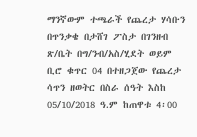ማንኛውም ተጫራች የጨረታ ሃሳቡን በጥንቃቄ በታሸገ ፖስታ በገንዘብ ጽ/ቤት በግ/ንብ/አስ/ሂደት ወይም ቢሮ ቁጥር 04 በተዘጋጀው የጨረታ ሳጥን ዘወትር በስራ ሰዓት እስከ 05/10/2018 ዓ.ም ከጠዋቱ 4፡00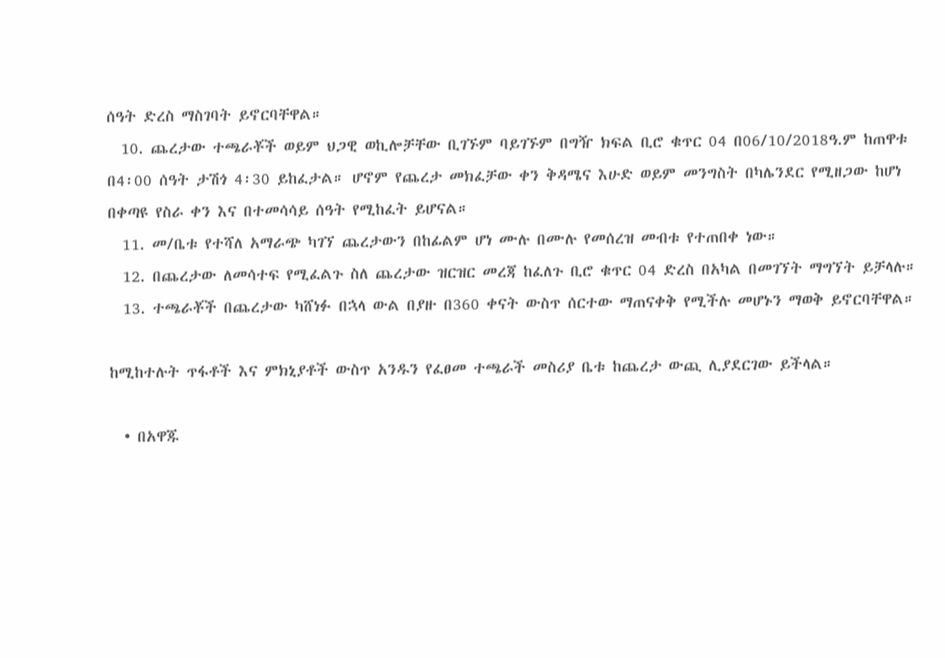ሰዓት ድረስ ማስገባት ይኖርባቸዋል።
  10. ጨረታው ተጫራቾች ወይም ህጋዊ ወኪሎቻቸው ቢገኙም ባይገኙም በግዥ ክፍል ቢሮ ቁጥር 04 በ06/10/2018ዓ.ም ከጠዋቱ በ4፡00 ሰዓት ታሽጎ 4፡30 ይከፈታል። ሆኖም የጨረታ መክፈቻው ቀን ቅዳሜና እሁድ ወይም መንግስት በካሌንደር የሚዘጋው ከሆነ በቀጣዩ የስራ ቀን እና በተመሳሳይ ሰዓት የሚከፈት ይሆናል።
  11. መ/ቤቱ የተሻለ አማራጭ ካገኘ ጨረታውን በከፊልም ሆነ ሙሉ በሙሉ የመሰረዝ መብቱ የተጠበቀ ነው።
  12. በጨረታው ለመሳተፍ የሚፈልጉ ስለ ጨረታው ዝርዝር መረጃ ከፈለጉ ቢሮ ቁጥር 04 ድረስ በአካል በመገኘት ማግኘት ይቻላሉ።
  13. ተጫራቾች በጨረታው ካሸነፉ በኋላ ውል በያዙ በ360 ቀናት ውስጥ ሰርተው ማጠናቀቅ የሚችሉ መሆኑን ማወቅ ይኖርባቸዋል።

ከሚከተሉት ጥፋቶች እና ምክኒያቶች ውስጥ አንዱን የፈፀመ ተጫራች መስሪያ ቤቱ ከጨረታ ውጪ ሊያደርገው ይችላል።

  • በአዋጁ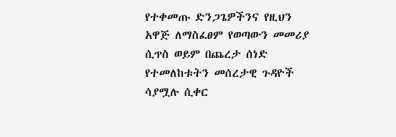የተቀመጡ ድንጋጌዎችንና የዚህን አዋጅ ለማስፈፀም የወጣውን መመሪያ ሲጥስ ወይም በጨረታ ሰነድ የተመለከቱትን መሰረታዊ ጉዳዮች ሳያሟሉ ሲቀር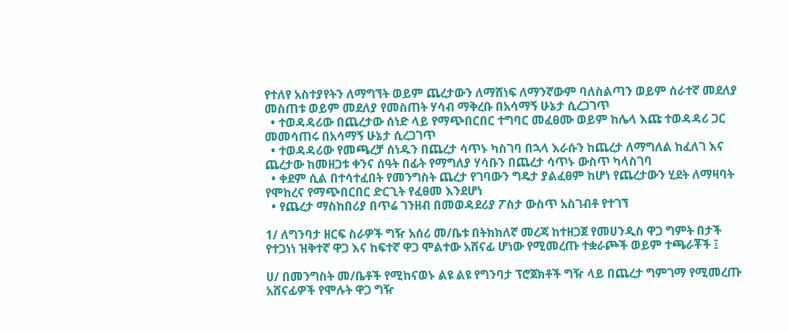የተለየ አስተያየትን ለማግኘት ወይም ጨረታውን ለማሸነፍ ለማንኛውም ባለስልጣን ወይም ሰራተኛ መደለያ መስጠቱ ወይም መደለያ የመስጠት ሃሳብ ማቅረቡ በአሳማኝ ሁኔታ ሲረጋገጥ
  • ተወዳዳሪው በጨረታው ሰነድ ላይ የማጭበርበር ተግባር መፈፀሙ ወይም ከሌላ እጩ ተወዳዳሪ ጋር መመሳጠሩ በአሳማኝ ሁኔታ ሲረጋገጥ
  • ተወዳዳሪው የመጫረቻ ሰነዱን በጨረታ ሳጥኑ ካስገባ በኋላ እራሱን ከጨረታ ለማግለል ከፈለገ እና ጨረታው ከመዘጋቱ ቀንና ሰዓት በፊት የማግለያ ሃሳቡን በጨረታ ሳጥኑ ውስጥ ካላስገባ
  • ቀደም ሲል በተሳተፈበት የመንግስት ጨረታ የገባውን ግዴታ ያልፈፀም ከሆነ የጨረታውን ሂደት ለማዛባት የሞከረና የማጭበርበር ድርጊት የፈፀመ እንደሆነ
  • የጨረታ ማስከበሪያ በጥሬ ገንዘብ በመወዳደሪያ ፖስታ ውስጥ አስገብቶ የተገኘ

1/ ለግንባታ ዘርፍ ስራዎች ግዥ አሰሪ መ/ቤቱ በትክክለኛ መረጃ ከተዘጋጀ የመሀንዲስ ዋጋ ግምት በታች የተጋነነ ዝቅተኛ ዋጋ እና ከፍተኛ ዋጋ ሞልተው አሸናፊ ሆነው የሚመረጡ ተቋራጮች ወይም ተጫራቾች ፤

ሀ/ በመንግስት መ/ቤቶች የሚከናወኑ ልዩ ልዩ የግንባታ ፕሮጀክቶች ግዥ ላይ በጨረታ ግምገማ የሚመረጡ አሸናፊዎች የሞሉት ዋጋ ግዥ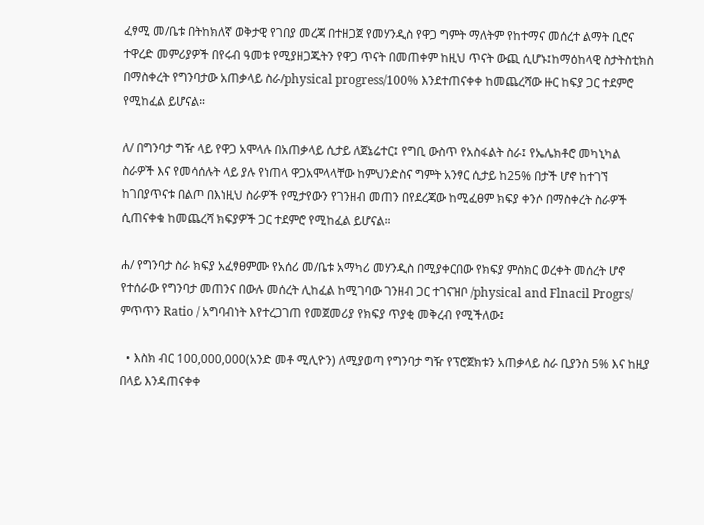ፈፃሚ መ/ቤቱ በትከክለኛ ወቅታዊ የገበያ መረጃ በተዘጋጀ የመሃንዲስ የዋጋ ግምት ማለትም የከተማና መሰረተ ልማት ቢሮና ተዋረድ መምሪያዎች በየሩብ ዓመቱ የሚያዘጋጁትን የዋጋ ጥናት በመጠቀም ከዚህ ጥናት ውጪ ሲሆኑ፤ከማዕከላዊ ስታትስቲክስ በማስቀረት የግንባታው አጠቃላይ ስራ/physical progress/100% እንደተጠናቀቀ ከመጨረሻው ዙር ከፍያ ጋር ተደምሮ የሚከፈል ይሆናል።

ለ/ በግንባታ ግዥ ላይ የዋጋ አሞላሉ በአጠቃላይ ሲታይ ለጀኔሬተር፤ የግቢ ውስጥ የአስፋልት ስራ፤ የኤሌክቶሮ መካኒካል ስራዎች እና የመሳሰሉት ላይ ያሉ የነጠላ ዋጋአሞላላቸው ከምህንድስና ግምት አንፃር ሲታይ ከ25% በታች ሆኖ ከተገኘ ከገበያጥናቱ በልጦ በእነዚህ ስራዎች የሚታየውን የገንዘብ መጠን በየደረጃው ከሚፈፀም ክፍያ ቀንሶ በማስቀረት ስራዎች ሲጠናቀቁ ከመጨረሻ ክፍያዎች ጋር ተደምሮ የሚከፈል ይሆናል።

ሐ/ የግንባታ ስራ ክፍያ አፈፃፀምሙ የአሰሪ መ/ቤቱ አማካሪ መሃንዲስ በሚያቀርበው የክፍያ ምስክር ወረቀት መሰረት ሆኖ የተሰራው የግንባታ መጠንና በውሉ መሰረት ሊከፈል ከሚገባው ገንዘብ ጋር ተገናዝቦ /physical and Flnacil Progrs/ ምጥጥን Ratio / አግባብነት እየተረጋገጠ የመጀመሪያ የክፍያ ጥያቂ መቅረብ የሚችለው፤

  • እስክ ብር 100,000,000(አንድ መቶ ሚሊዮን) ለሚያወጣ የግንባታ ግዥ የፕሮጀክቱን አጠቃላይ ስራ ቢያንስ 5% እና ከዚያ በላይ እንዳጠናቀቀ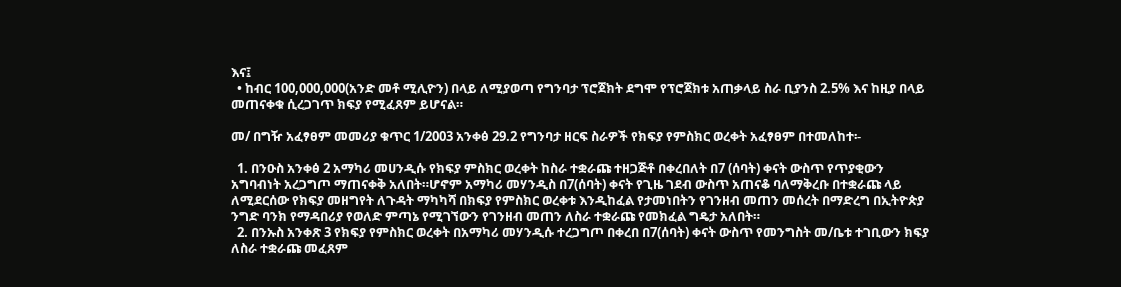እና፤
  • ከብር 100,000,000(አንድ መቶ ሚሊዮን) በላይ ለሚያወጣ የግንባታ ፕሮጀክት ደግሞ የፕሮጀክቱ አጠቃላይ ስራ ቢያንስ 2.5% እና ከዚያ በላይ መጠናቀቁ ሲረጋገጥ ክፍያ የሚፈጸም ይሆናል።

መ/ በግዥ አፈፃፀም መመሪያ ቁጥር 1/2003 አንቀፅ 29.2 የግንባታ ዘርፍ ስራዎች የክፍያ የምስክር ወረቀት አፈፃፀም በተመለከተ፡-

  1. በንዑስ አንቀፅ 2 አማካሪ መሀንዲሱ የክፍያ ምስክር ወረቀት ከስራ ተቋራጩ ተዘጋጅቶ በቀረበለት በ7 (ሰባት) ቀናት ውስጥ የጥያቂውን አግባብነት አረጋግጦ ማጠናቀቅ አለበት።ሆኖም አማካሪ መሃንዲስ በ7(ሰባት) ቀናት የጊዜ ገደብ ውስጥ አጠናቆ ባለማቅረቡ በተቋራጩ ላይ ለሚደርሰው የክፍያ መዘግየት ለጉዳት ማካካሻ በክፍያ የምስክር ወረቀቱ እንዲከፈል የታመነበትን የገንዘብ መጠን መሰረት በማድረግ በኢትዮጵያ ንግድ ባንክ የማዳበሪያ የወለድ ምጣኔ የሚገኘውን የገንዘብ መጠን ለስራ ተቋራጩ የመክፈል ግዴታ አለበት።
  2. በንኡስ አንቀጽ 3 የክፍያ የምስክር ወረቀት በአማካሪ መሃንዲሱ ተረጋግጦ በቀረበ በ7(ሰባት) ቀናት ውስጥ የመንግስት መ/ቤቱ ተገቢውን ክፍያ ለስራ ተቋራጩ መፈጸም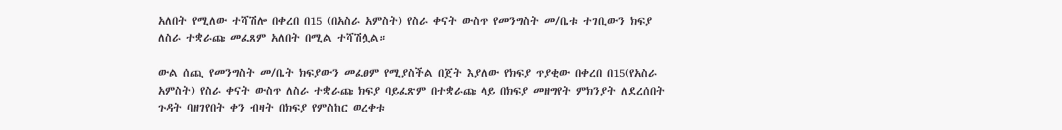አለበት የሚለው ተሻሽሎ በቀረበ በ15 (በአስራ አምስት) የስራ ቀናት ውስጥ የመንግስት መ/ቤቱ ተገቢውን ክፍያ ለስራ ተቋራጩ መፈጸም አለበት በሚል ተሻሽሏል።

ውል ሰጪ የመንግስት መ/ቤት ክፍያውን መፈፀም የሚያስችል በጀት እያለው የክፍያ ጥያቂው በቀረበ በ15(የአስራ አምስት) የስራ ቀናት ውስጥ ለስራ ተቋራጩ ክፍያ ባይፈጽም በተቋራጩ ላይ በክፍያ መዘግየት ምክንያት ለደረሰበት ጉዳት ባዘገየበት ቀን ብዛት በክፍያ የምስከር ወረቀቱ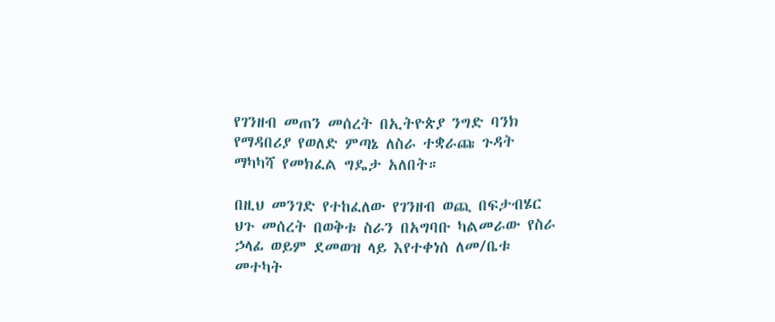የገንዘብ መጠን መሰረት በኢትዮጵያ ንግድ ባንክ የማዳበሪያ የወለድ ምጣኔ ለስራ ተቋራጩ ጉዳት ማካካሻ የመክፈል ግዴታ አለበት።

በዚህ መንገድ የተከፈለው የገንዘብ ወጪ በፍታብሄር ህጉ መሰረት በወቅቱ ስራን በአግባቡ ካልመራው የስራ ኃላፊ ወይም ደመወዝ ላይ እየተቀነሰ ለመ/ቤቱ መተካት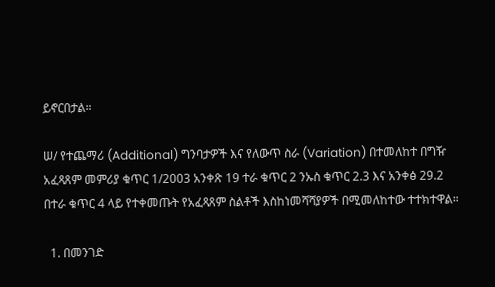ይኖርበታል።

ሠ/ የተጨማሪ (Additional) ግንባታዎች እና የለውጥ ስራ (Variation) በተመለከተ በግዥ አፈጻጸም መምሪያ ቁጥር 1/2003 አንቀጽ 19 ተራ ቁጥር 2 ንኡስ ቁጥር 2.3 እና አንቀፅ 29.2 በተራ ቁጥር 4 ላይ የተቀመጡት የአፈጻጸም ስልቶች እስከነመሻሻያዎች በሚመለከተው ተተክተዋል።

  1. በመንገድ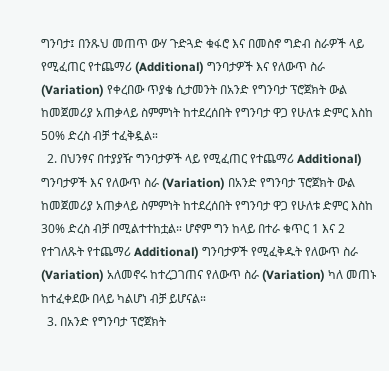ግንባታ፤ በንጹህ መጠጥ ውሃ ጉድጓድ ቁፋሮ እና በመስኖ ግድብ ስራዎች ላይ የሚፈጠር የተጨማሪ (Additional) ግንባታዎች እና የለውጥ ስራ (Variation) የቀረበው ጥያቄ ሲታመንት በአንድ የግንባታ ፕሮጀክት ውል ከመጀመሪያ አጠቃላይ ስምምነት ከተደረሰበት የግንባታ ዋጋ የሁለቱ ድምር እስከ 50% ድረስ ብቻ ተፈቅዷል።
  2. በህንፃና በተያያዥ ግንባታዎች ላይ የሚፈጠር የተጨማሪ Additional) ግንባታዎች እና የለውጥ ስራ (Variation) በአንድ የግንባታ ፕሮጀክት ውል ከመጀመሪያ አጠቃላይ ስምምነት ከተደረሰበት የግንባታ ዋጋ የሁለቱ ድምር እስከ 30% ድረስ ብቻ በሚልተተከቷል። ሆኖም ግን ከላይ በተራ ቁጥር 1 እና 2 የተገለጹት የተጨማሪ Additional) ግንባታዎች የሚፈቅዱት የለውጥ ስራ (Variation) አለመኖሩ ከተረጋገጠና የለውጥ ስራ (Variation) ካለ መጠኑ ከተፈቀደው በላይ ካልሆነ ብቻ ይሆናል።
  3. በአንድ የግንባታ ፕሮጀክት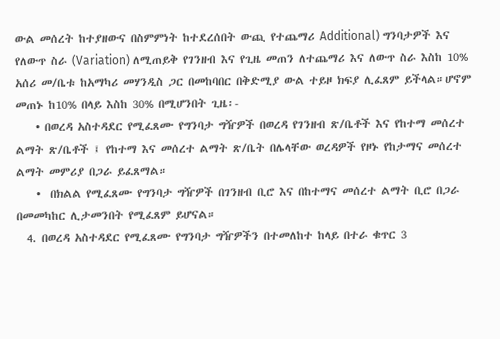ውል መሰረት ከተያዘውና በስምምነት ከተደረሰበት ውጪ የተጨማሪ Additional) ግንባታዎች እና የለውጥ ስራ (Variation) ለሚጠይቅ የገንዘብ እና የጊዜ መጠን ለተጨማሪ እና ለውጥ ስራ እስከ 10% አሰሪ መ/ቤቱ ከአማካሪ መሃንዲስ ጋር በመከባበር በቅድሚያ ውል ተይዞ ክፍያ ሊፈጸም ይችላል።ሆኖም መጠኑ ከ10% በላይ እስከ 30% በሚሆንበት ጊዜ፡-
    • በወረዳ አስተዳደር የሚፈጸሙ የግንባታ ግዥዎች በወረዳ የገንዘብ ጽ/ቤቶች እና የከተማ መሰረተ ልማት ጽ/ቤቶች ፤ የከተማ እና መሰረተ ልማት ጽ/ቤት በሌላቸው ወረዳዎች የዞኑ የከታማና መሰረተ ልማት መምሪያ በጋራ ይፈጸማል።
    •  በክልል የሚፈጸሙ የግንባታ ግዥዎች በገንዘብ ቢሮ እና በከተማና መሰረተ ልማት ቢሮ በጋራ በመመካከር ሊታመንበት የሚፈጸም ይሆናል።
  4. በወረዳ አስተዳደር የሚፈጸሙ የግንባታ ግዥዎችን በተመለከተ ከላይ በተራ ቁጥር 3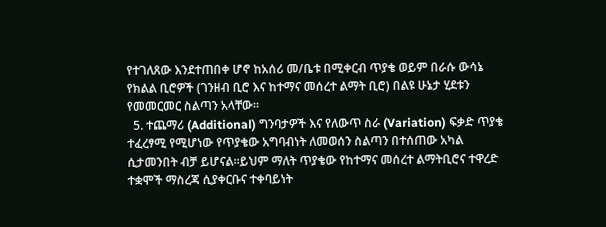የተገለጸው እንደተጠበቀ ሆኖ ከአሰሪ መ/ቤቱ በሚቀርብ ጥያቄ ወይም በራሱ ውሳኔ የክልል ቢሮዎች (ገንዘብ ቢሮ እና ከተማና መሰረተ ልማት ቢሮ) በልዩ ሁኔታ ሂደቱን የመመርመር ስልጣን አላቸው።
  5. ተጨማሪ (Additional) ግንባታዎች እና የለውጥ ስራ (Variation) ፍቃድ ጥያቄ ተፈረፃሚ የሚሆነው የጥያቄው አግባብነት ለመወሰን ስልጣን በተሰጠው አካል ሲታመንበት ብቻ ይሆናል።ይህም ማለት ጥያቄው የከተማና መሰረተ ልማትቢሮና ተዋረድ ተቋሞች ማስረጃ ሲያቀርቡና ተቀባይነት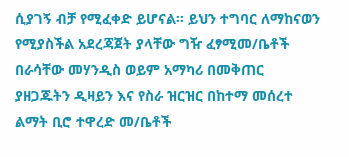ሲያገኝ ብቻ የሚፈቀድ ይሆናል። ይህን ተግባር ለማከናወን የሚያስችል አደረጃጀት ያላቸው ግዥ ፈፃሚመ/ቤቶች በራሳቸው መሃንዲስ ወይም አማካሪ በመቅጠር ያዘጋጁትን ዲዛይን እና የስራ ዝርዝር በከተማ መሰረተ ልማት ቢሮ ተዋረድ መ/ቤቶች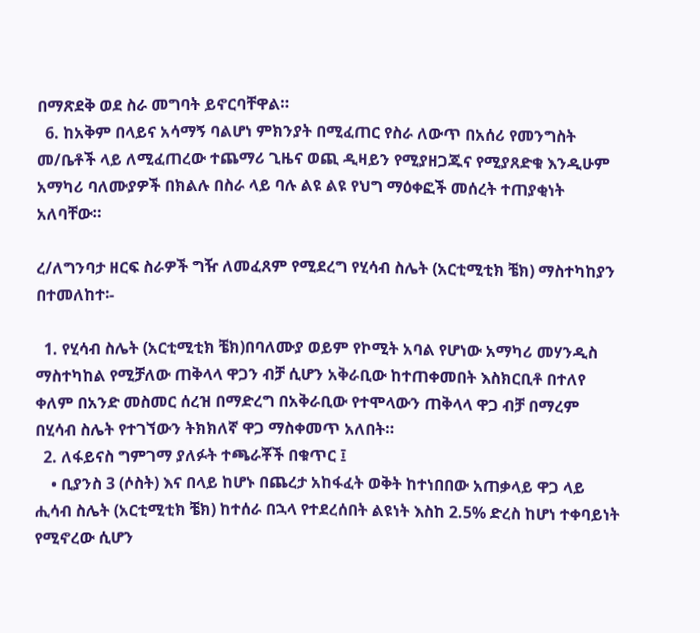በማጽደቅ ወደ ስራ መግባት ይኖርባቸዋል።
  6. ከአቅም በላይና አሳማኝ ባልሆነ ምክንያት በሚፈጠር የስራ ለውጥ በአሰሪ የመንግስት መ/ቤቶች ላይ ለሚፈጠረው ተጨማሪ ጊዜና ወጪ ዲዛይን የሚያዘጋጁና የሚያጸድቁ እንዲሁም አማካሪ ባለሙያዎች በክልሉ በስራ ላይ ባሉ ልዩ ልዩ የህግ ማዕቀፎች መሰረት ተጠያቂነት አለባቸው።

ረ/ለግንባታ ዘርፍ ስራዎች ግዥ ለመፈጸም የሚደረግ የሂሳብ ስሌት (አርቲሚቲክ ቼክ) ማስተካከያን በተመለከተ፡-

  1. የሂሳብ ስሌት (አርቲሚቲክ ቼክ)በባለሙያ ወይም የኮሚት አባል የሆነው አማካሪ መሃንዲስ ማስተካከል የሚቻለው ጠቅላላ ዋጋን ብቻ ሲሆን አቅራቢው ከተጠቀመበት እስክርቢቶ በተለየ ቀለም በአንድ መስመር ሰረዝ በማድረግ በአቅራቢው የተሞላውን ጠቅላላ ዋጋ ብቻ በማረም በሂሳብ ስሌት የተገኘውን ትክክለኛ ዋጋ ማስቀመጥ አለበት።
  2. ለፋይናስ ግምገማ ያለፉት ተጫራቾች በቁጥር ፤
    • ቢያንስ 3 (ሶስት) እና በላይ ከሆኑ በጨረታ አከፋፈት ወቅት ከተነበበው አጠቃላይ ዋጋ ላይ ሒሳብ ስሌት (አርቲሚቲክ ቼክ) ከተሰራ በኋላ የተደረሰበት ልዩነት እስከ 2.5% ድረስ ከሆነ ተቀባይነት የሚኖረው ሲሆን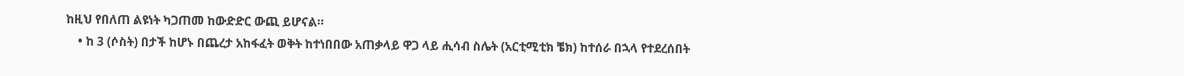ከዚህ የበለጠ ልዩነት ካጋጠመ ከውድድር ውጪ ይሆናል።
    • ከ 3 (ሶስት) በታች ከሆኑ በጨረታ አከፋፈት ወቅት ከተነበበው አጠቃላይ ዋጋ ላይ ሒሳብ ስሌት (አርቲሚቲክ ቼክ) ከተሰራ በኋላ የተደረሰበት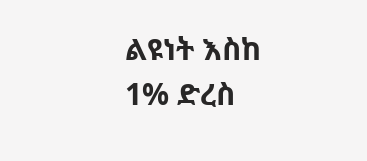ልዩነት እስከ 1% ድረስ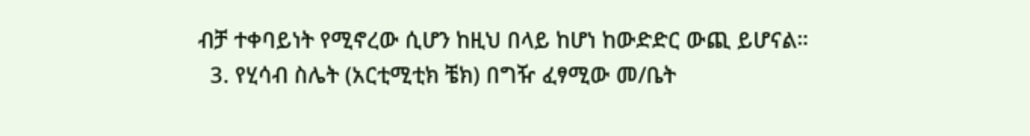ብቻ ተቀባይነት የሚኖረው ሲሆን ከዚህ በላይ ከሆነ ከውድድር ውጪ ይሆናል።
  3. የሂሳብ ስሌት (አርቲሚቲክ ቼክ) በግዥ ፈፃሚው መ/ቤት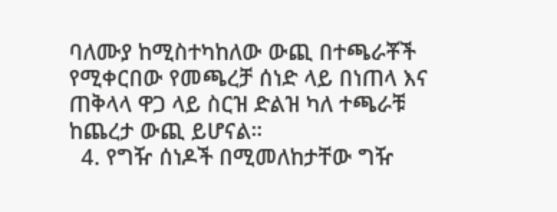ባለሙያ ከሚስተካከለው ውጪ በተጫራቾች የሚቀርበው የመጫረቻ ሰነድ ላይ በነጠላ እና ጠቅላላ ዋጋ ላይ ስርዝ ድልዝ ካለ ተጫራቹ ከጨረታ ውጪ ይሆናል።
  4. የግዥ ሰነዶች በሚመለከታቸው ግዥ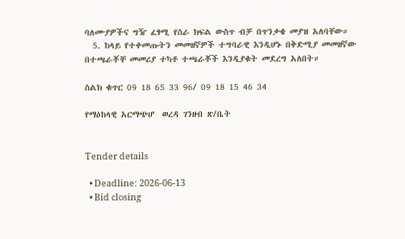ባለሙያዎችና ግዥ ፈፃሚ የስራ ክፍል ውስጥ ብቻ በጥንቃቄ መያዝ አለባቸው።
  5. ከላይ የተቀመጡትን መመዘኛዎች ተግባራዊ እንዲሆኑ በቅድሚያ መመዘኛው በተጫራቾቸ መመሪያ ተካቶ ተጫራቾች እንዲያቁት መደረግ አለበት።

ስልክ ቁጥር 09 18 65 33 96/ 09 18 15 46 34

የማዕከላዊ አርማጭሆ  ወረዳ ገንዘብ ጽ/ቤት


Tender details

  • Deadline: 2026-06-13
  • Bid closing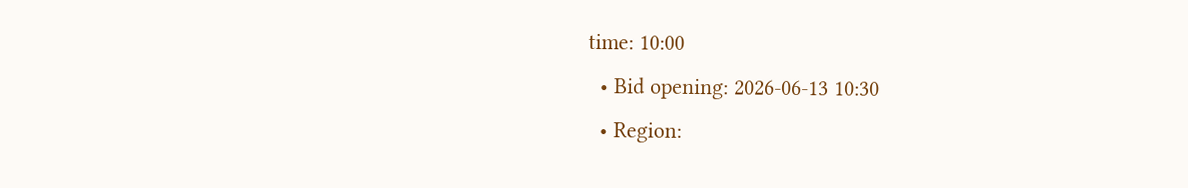time: 10:00
  • Bid opening: 2026-06-13 10:30
  • Region: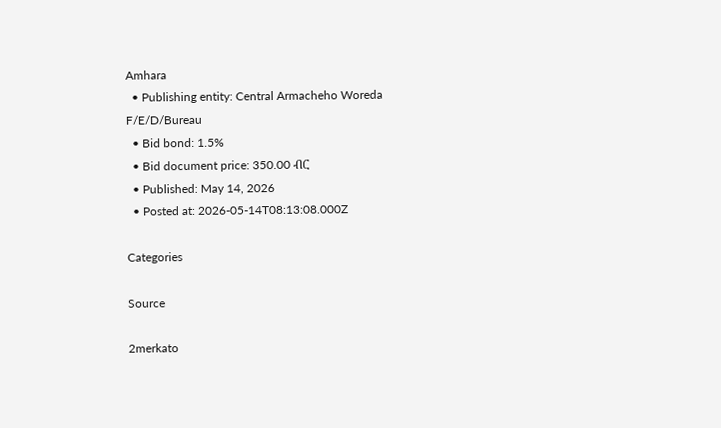Amhara
  • Publishing entity: Central Armacheho Woreda F/E/D/Bureau
  • Bid bond: 1.5%
  • Bid document price: 350.00 ብር
  • Published: May 14, 2026
  • Posted at: 2026-05-14T08:13:08.000Z

Categories

Source

2merkato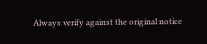Always verify against the original notice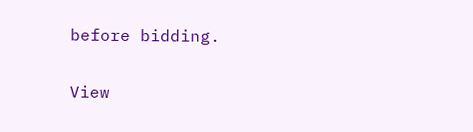before bidding.

View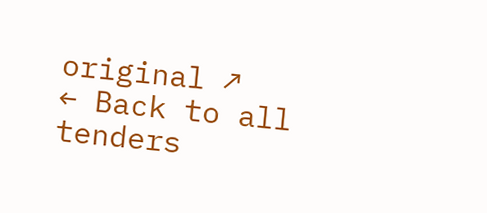original ↗
← Back to all tenders